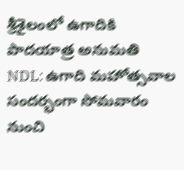శ్రీశైలంలో ఉగాదికి పాదయాత్ర అనుమతి
NDL: ఉగాది మహోత్సవాల సందర్భంగా సోమవారం నుంచి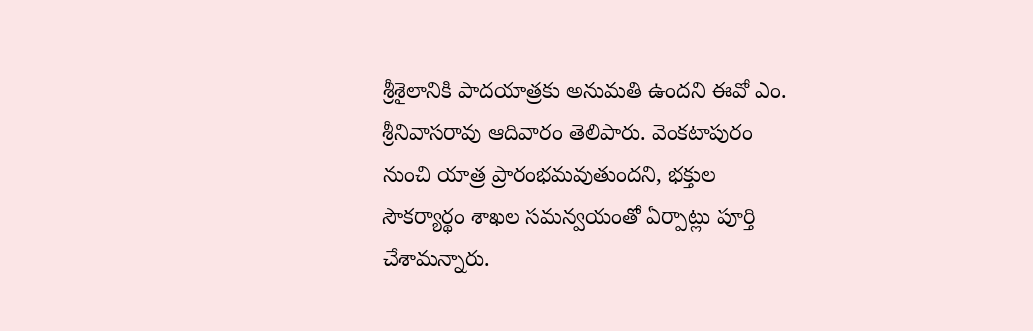శ్రీశైలానికి పాదయాత్రకు అనుమతి ఉందని ఈవో ఎం. శ్రీనివాసరావు ఆదివారం తెలిపారు. వెంకటాపురం నుంచి యాత్ర ప్రారంభమవుతుందని, భక్తుల సౌకర్యార్థం శాఖల సమన్వయంతో ఏర్పాట్లు పూర్తి చేశామన్నారు.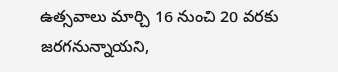ఉత్సవాలు మార్చి 16 నుంచి 20 వరకు జరగనున్నాయని,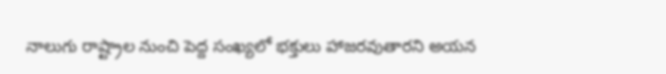నాలుగు రాష్ట్రాల నుంచి పెద్ద సంఖ్యలో భక్తులు హాజరవుతారని అయన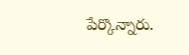పేర్కొన్నారు.